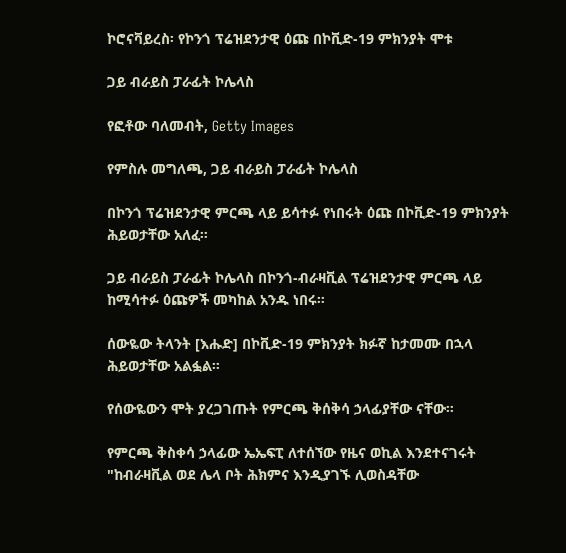ኮሮናቫይረስ፡ የኮንጎ ፕሬዝደንታዊ ዕጩ በኮቪድ-19 ምክንያት ሞቱ

ጋይ ብራይስ ፓራፊት ኮሌላስ

የፎቶው ባለመብት, Getty Images

የምስሉ መግለጫ, ጋይ ብራይስ ፓራፊት ኮሌላስ

በኮንጎ ፕሬዝደንታዊ ምርጫ ላይ ይሳተፉ የነበሩት ዕጩ በኮቪድ-19 ምክንያት ሕይወታቸው አለፈ።

ጋይ ብራይስ ፓራፊት ኮሌላስ በኮንጎ-ብራዛቪል ፕሬዝደንታዊ ምርጫ ላይ ከሚሳተፉ ዕጩዎች መካከል አንዱ ነበሩ።

ሰውዬው ትላንት [እሑድ] በኮቪድ-19 ምክንያት ክፉኛ ከታመሙ በኋላ ሕይወታቸው አልፏል።

የሰውዬውን ሞት ያረጋገጡት የምርጫ ቅሰቅሳ ኃላፊያቸው ናቸው።

የምርጫ ቅስቀሳ ኃላፊው ኤኤፍፒ ለተሰኘው የዜና ወኪል እንደተናገሩት "ከብራዛቪል ወደ ሌላ ቦት ሕክምና እንዲያገኙ ሊወስዳቸው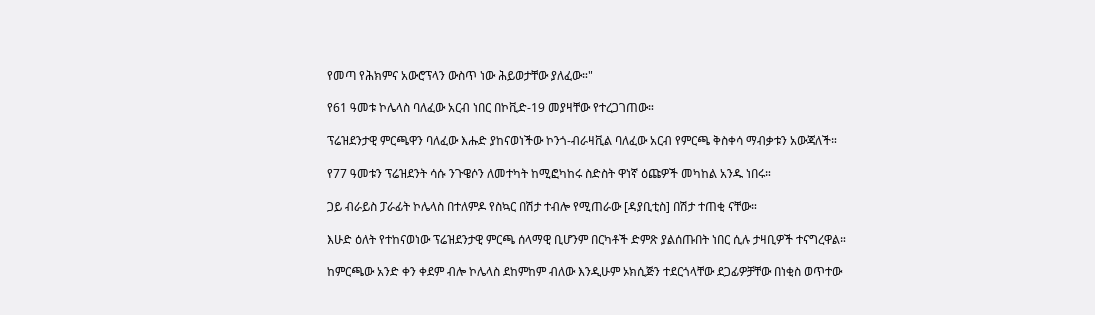የመጣ የሕክምና አውሮፕላን ውስጥ ነው ሕይወታቸው ያለፈው።"

የ61 ዓመቱ ኮሌላስ ባለፈው አርብ ነበር በኮቪድ-19 መያዛቸው የተረጋገጠው።

ፕሬዝደንታዊ ምርጫዋን ባለፈው እሑድ ያከናወነችው ኮንጎ-ብራዛቪል ባለፈው አርብ የምርጫ ቅስቀሳ ማብቃቱን አውጃለች።

የ77 ዓመቱን ፕሬዝደንት ሳሱ ንጉዌሶን ለመተካት ከሚፎካከሩ ስድስት ዋነኛ ዕጩዎች መካከል አንዱ ነበሩ።

ጋይ ብራይስ ፓራፊት ኮሌላስ በተለምዶ የስኳር በሽታ ተብሎ የሚጠራው [ዳያቢቲስ] በሽታ ተጠቂ ናቸው።

እሁድ ዕለት የተከናወነው ፕሬዝደንታዊ ምርጫ ሰላማዊ ቢሆንም በርካቶች ድምጽ ያልሰጡበት ነበር ሲሉ ታዛቢዎች ተናግረዋል።

ከምርጫው አንድ ቀን ቀደም ብሎ ኮሌላስ ደከምከም ብለው እንዲሁም ኦክሲጅን ተደርጎላቸው ደጋፊዎቻቸው በነቂስ ወጥተው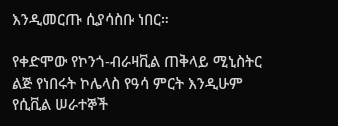እንዲመርጡ ሲያሳስቡ ነበር።

የቀድሞው የኮንጎ-ብራዛቪል ጠቅላይ ሚኒስትር ልጅ የነበሩት ኮሌላስ የዓሳ ምርት እንዲሁም የሲቪል ሠራተኞች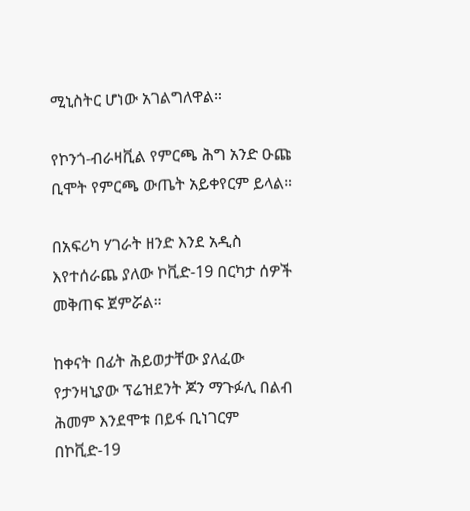ሚኒስትር ሆነው አገልግለዋል።

የኮንጎ-ብራዛቪል የምርጫ ሕግ አንድ ዑጩ ቢሞት የምርጫ ውጤት አይቀየርም ይላል።

በአፍሪካ ሃገራት ዘንድ እንደ አዲስ እየተሰራጨ ያለው ኮቪድ-19 በርካታ ሰዎች መቅጠፍ ጀምሯል።

ከቀናት በፊት ሕይወታቸው ያለፈው የታንዛኒያው ፕሬዝደንት ጆን ማጉፉሊ በልብ ሕመም እንደሞቱ በይፋ ቢነገርም በኮቪድ-19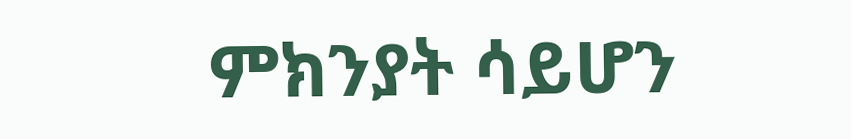ምክንያት ሳይሆን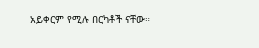አይቀርም የሚሉ በርካቶች ናቸው።